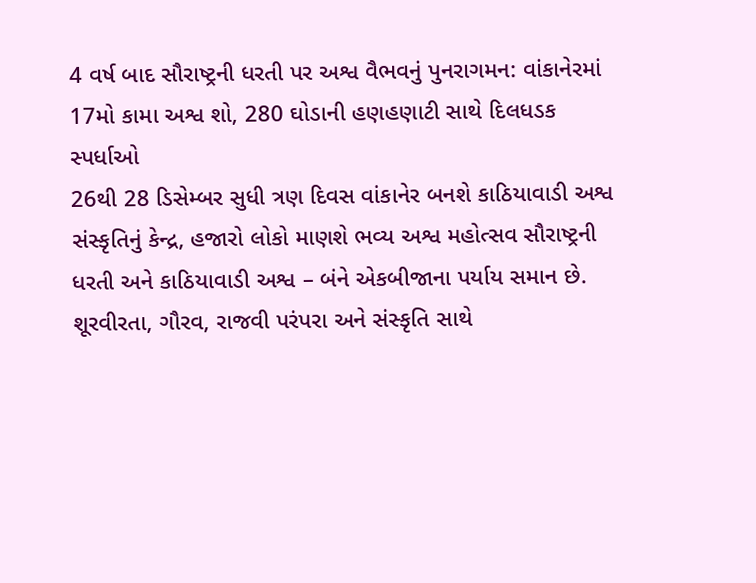4 વર્ષ બાદ સૌરાષ્ટ્રની ધરતી પર અશ્વ વૈભવનું પુનરાગમન: વાંકાનેરમાં 17મો કામા અશ્વ શો, 280 ઘોડાની હણહણાટી સાથે દિલધડક સ્પર્ધાઓ
26થી 28 ડિસેમ્બર સુધી ત્રણ દિવસ વાંકાનેર બનશે કાઠિયાવાડી અશ્વ સંસ્કૃતિનું કેન્દ્ર, હજારો લોકો માણશે ભવ્ય અશ્વ મહોત્સવ સૌરાષ્ટ્રની ધરતી અને કાઠિયાવાડી અશ્વ – બંને એકબીજાના પર્યાય સમાન છે. શૂરવીરતા, ગૌરવ, રાજવી પરંપરા અને સંસ્કૃતિ સાથે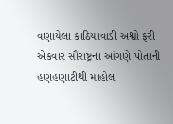વણાયેલા કાઠિયાવાડી અશ્વો ફરી એકવાર સૌરાષ્ટ્રના આંગણે પોતાની હણહણાટીથી માહોલ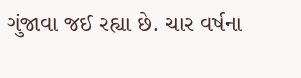ગુંજાવા જઈ રહ્યા છે. ચાર વર્ષના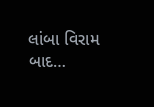લાંબા વિરામ બાદ…